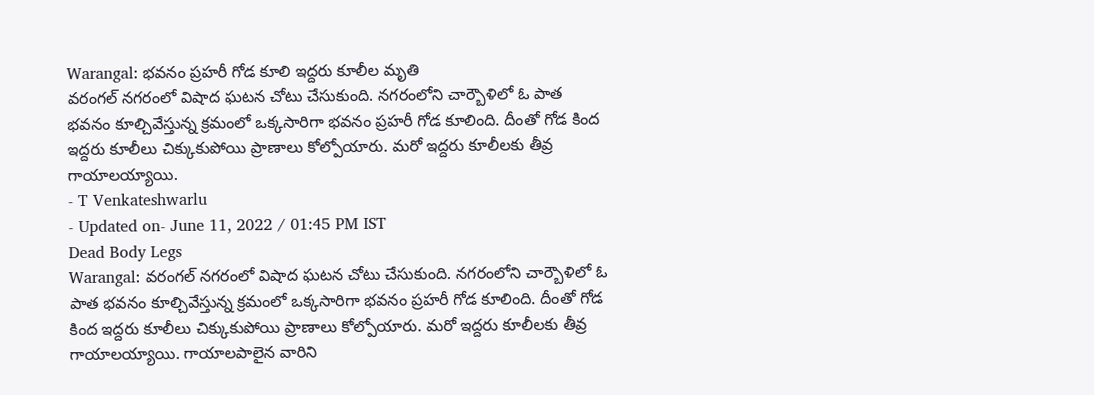Warangal: భవనం ప్రహరీ గోడ కూలి ఇద్దరు కూలీల మృతి
వరంగల్ నగరంలో విషాద ఘటన చోటు చేసుకుంది. నగరంలోని చార్బౌళిలో ఓ పాత భవనం కూల్చివేస్తున్న క్రమంలో ఒక్కసారిగా భవనం ప్రహరీ గోడ కూలింది. దీంతో గోడ కింద ఇద్దరు కూలీలు చిక్కుకుపోయి ప్రాణాలు కోల్పోయారు. మరో ఇద్దరు కూలీలకు తీవ్ర గాయాలయ్యాయి.
- T Venkateshwarlu
- Updated on- June 11, 2022 / 01:45 PM IST
Dead Body Legs
Warangal: వరంగల్ నగరంలో విషాద ఘటన చోటు చేసుకుంది. నగరంలోని చార్బౌళిలో ఓ పాత భవనం కూల్చివేస్తున్న క్రమంలో ఒక్కసారిగా భవనం ప్రహరీ గోడ కూలింది. దీంతో గోడ కింద ఇద్దరు కూలీలు చిక్కుకుపోయి ప్రాణాలు కోల్పోయారు. మరో ఇద్దరు కూలీలకు తీవ్ర గాయాలయ్యాయి. గాయాలపాలైన వారిని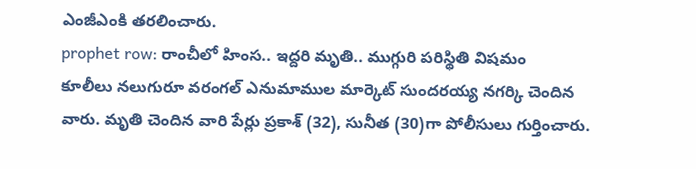ఎంజీఎంకి తరలించారు.
prophet row: రాంచీలో హింస.. ఇద్దరి మృతి.. ముగ్గురి పరిస్థితి విషమం
కూలీలు నలుగురూ వరంగల్ ఎనుమాముల మార్కెట్ సుందరయ్య నగర్కి చెందిన వారు. మృతి చెందిన వారి పేర్లు ప్రకాశ్ (32), సునీత (30)గా పోలీసులు గుర్తించారు.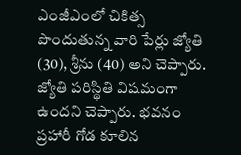ఎంజీఎంలో చికిత్స పొందుతున్న వారి పేర్లు జ్యోతి (30), శ్రీను (40) అని చెప్పారు. జ్యోతి పరిస్థితి విషమంగా ఉందని చెప్పారు. భవనం ప్రహారీ గోడ కూలిన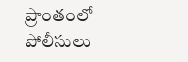ప్రాంతంలో పోలీసులు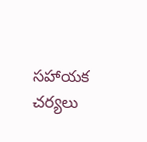సహాయక చర్యలు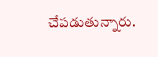చేపడుతున్నారు.